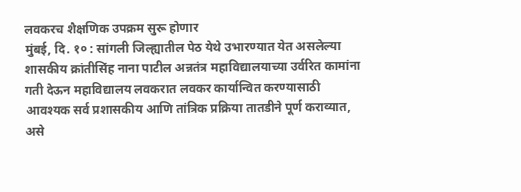लवकरच शैक्षणिक उपक्रम सुरू होणार
मुंबई, दि. १० : सांगली जिल्ह्यातील पेठ येथे उभारण्यात येत असलेल्या शासकीय क्रांतीसिंह नाना पाटील अन्नतंत्र महाविद्यालयाच्या उर्वरित कामांना गती देऊन महाविद्यालय लवकरात लवकर कार्यान्वित करण्यासाठी आवश्यक सर्व प्रशासकीय आणि तांत्रिक प्रक्रिया तातडीने पूर्ण कराव्यात, असे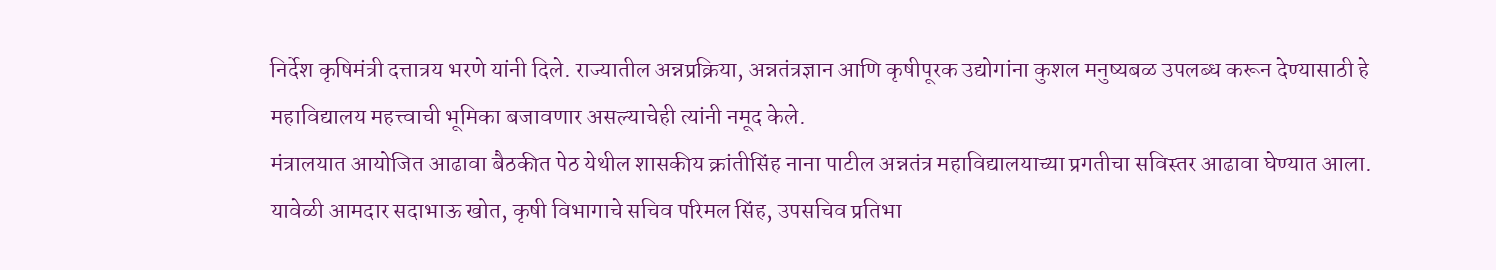निर्देश कृषिमंत्री दत्तात्रय भरणे यांनी दिले. राज्यातील अन्नप्रक्रिया, अन्नतंत्रज्ञान आणि कृषीपूरक उद्योगांना कुशल मनुष्यबळ उपलब्ध करून देण्यासाठी हे महाविद्यालय महत्त्वाची भूमिका बजावणार असल्याचेही त्यांनी नमूद केले.
मंत्रालयात आयोजित आढावा बैठकीत पेठ येथील शासकीय क्रांतीसिंह नाना पाटील अन्नतंत्र महाविद्यालयाच्या प्रगतीचा सविस्तर आढावा घेण्यात आला. यावेळी आमदार सदाभाऊ खोत, कृषी विभागाचे सचिव परिमल सिंह, उपसचिव प्रतिभा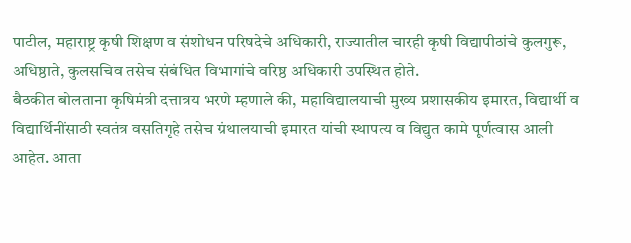पाटील, महाराष्ट्र कृषी शिक्षण व संशोधन परिषदेचे अधिकारी, राज्यातील चारही कृषी विद्यापीठांचे कुलगुरू, अधिष्ठाते, कुलसचिव तसेच संबंधित विभागांचे वरिष्ठ अधिकारी उपस्थित होते.
बैठकीत बोलताना कृषिमंत्री दत्तात्रय भरणे म्हणाले की, महाविद्यालयाची मुख्य प्रशासकीय इमारत, विद्यार्थी व विद्यार्थिनींसाठी स्वतंत्र वसतिगृहे तसेच ग्रंथालयाची इमारत यांची स्थापत्य व विद्युत कामे पूर्णत्वास आली आहेत. आता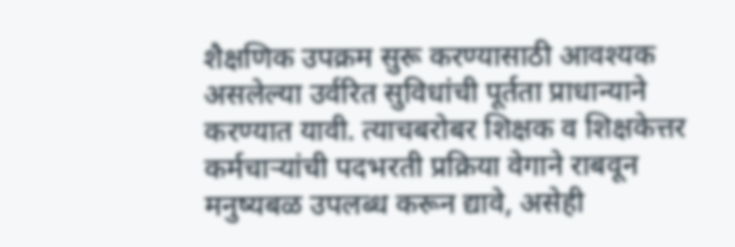शैक्षणिक उपक्रम सुरू करण्यासाठी आवश्यक असलेल्या उर्वरित सुविधांची पूर्तता प्राधान्याने करण्यात यावी. त्याचबरोबर शिक्षक व शिक्षकेत्तर कर्मचाऱ्यांची पदभरती प्रक्रिया वेगाने राबवून मनुष्यबळ उपलब्ध करून द्यावे, असेही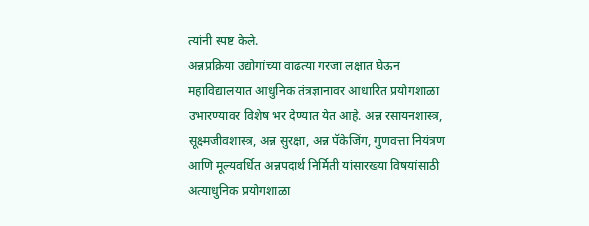त्यांनी स्पष्ट केले.
अन्नप्रक्रिया उद्योगांच्या वाढत्या गरजा लक्षात घेऊन महाविद्यालयात आधुनिक तंत्रज्ञानावर आधारित प्रयोगशाळा उभारण्यावर विशेष भर देण्यात येत आहे. अन्न रसायनशास्त्र, सूक्ष्मजीवशास्त्र, अन्न सुरक्षा, अन्न पॅकेजिंग, गुणवत्ता नियंत्रण आणि मूल्यवर्धित अन्नपदार्थ निर्मिती यांसारख्या विषयांसाठी अत्याधुनिक प्रयोगशाळा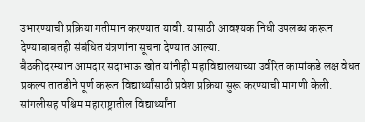उभारण्याची प्रक्रिया गतीमान करण्यात यावी. यासाठी आवश्यक निधी उपलब्ध करून देण्याबाबतही संबंधित यंत्रणांना सूचना देण्यात आल्या.
बैठकीदरम्यान आमदार सदाभाऊ खोत यांनीही महाविद्यालयाच्या उर्वरित कामांकडे लक्ष वेधत प्रकल्प तातडीने पूर्ण करून विद्यार्थ्यांसाठी प्रवेश प्रक्रिया सुरू करण्याची मागणी केली. सांगलीसह पश्चिम महाराष्ट्रातील विद्यार्थ्यांना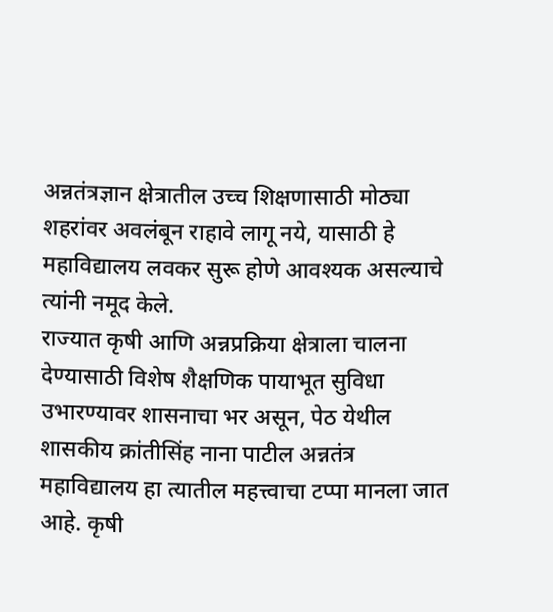अन्नतंत्रज्ञान क्षेत्रातील उच्च शिक्षणासाठी मोठ्या शहरांवर अवलंबून राहावे लागू नये, यासाठी हे महाविद्यालय लवकर सुरू होणे आवश्यक असल्याचे त्यांनी नमूद केले.
राज्यात कृषी आणि अन्नप्रक्रिया क्षेत्राला चालना देण्यासाठी विशेष शैक्षणिक पायाभूत सुविधा उभारण्यावर शासनाचा भर असून, पेठ येथील शासकीय क्रांतीसिंह नाना पाटील अन्नतंत्र महाविद्यालय हा त्यातील महत्त्वाचा टप्पा मानला जात आहे. कृषी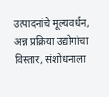उत्पादनांचे मूल्यवर्धन, अन्न प्रक्रिया उद्योगांचा विस्तार, संशोधनाला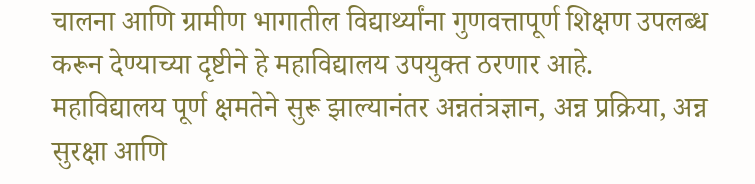चालना आणि ग्रामीण भागातील विद्यार्थ्यांना गुणवत्तापूर्ण शिक्षण उपलब्ध करून देण्याच्या दृष्टीने हे महाविद्यालय उपयुक्त ठरणार आहे.
महाविद्यालय पूर्ण क्षमतेने सुरू झाल्यानंतर अन्नतंत्रज्ञान, अन्न प्रक्रिया, अन्न सुरक्षा आणि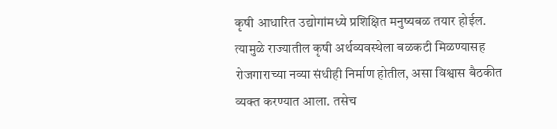कृषी आधारित उद्योगांमध्ये प्रशिक्षित मनुष्यबळ तयार होईल. त्यामुळे राज्यातील कृषी अर्थव्यवस्थेला बळकटी मिळण्यासह रोजगाराच्या नव्या संधीही निर्माण होतील, असा विश्वास बैठकीत व्यक्त करण्यात आला. तसेच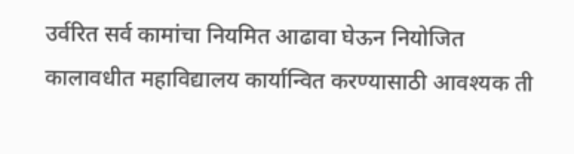उर्वरित सर्व कामांचा नियमित आढावा घेऊन नियोजित कालावधीत महाविद्यालय कार्यान्वित करण्यासाठी आवश्यक ती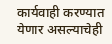कार्यवाही करण्यात येणार असल्याचेही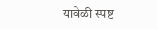यावेळी स्पष्ट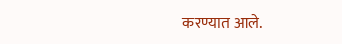करण्यात आले.